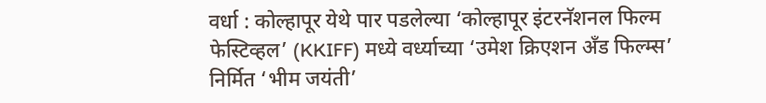वर्धा : कोल्हापूर येथे पार पडलेल्या ‘कोल्हापूर इंटरनॅशनल फिल्म फेस्टिव्हल’ (KKIFF) मध्ये वर्ध्याच्या ‘उमेश क्रिएशन अँड फिल्म्स’ निर्मित ‘भीम जयंती’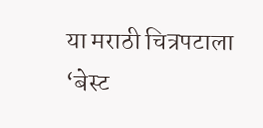या मराठी चित्रपटाला ‘बेस्ट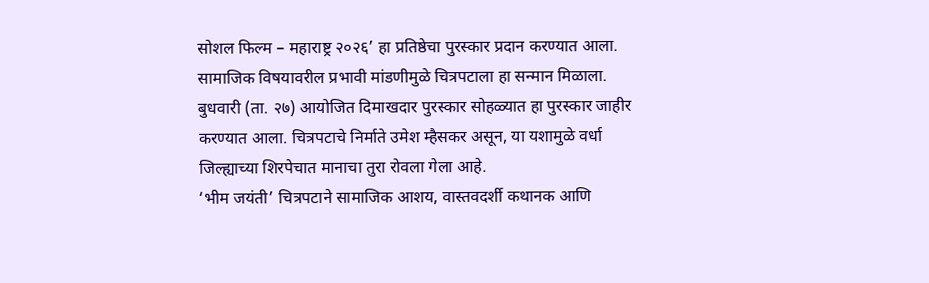सोशल फिल्म – महाराष्ट्र २०२६’ हा प्रतिष्ठेचा पुरस्कार प्रदान करण्यात आला. सामाजिक विषयावरील प्रभावी मांडणीमुळे चित्रपटाला हा सन्मान मिळाला. बुधवारी (ता. २७) आयोजित दिमाखदार पुरस्कार सोहळ्यात हा पुरस्कार जाहीर करण्यात आला. चित्रपटाचे निर्माते उमेश म्हैसकर असून, या यशामुळे वर्धा जिल्ह्याच्या शिरपेचात मानाचा तुरा रोवला गेला आहे.
‘भीम जयंती’ चित्रपटाने सामाजिक आशय, वास्तवदर्शी कथानक आणि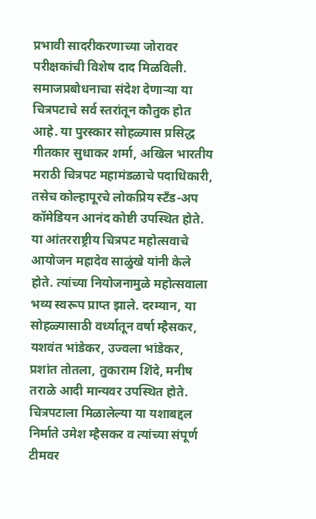प्रभावी सादरीकरणाच्या जोरावर परीक्षकांची विशेष दाद मिळविली. समाजप्रबोधनाचा संदेश देणाऱ्या या चित्रपटाचे सर्व स्तरांतून कौतुक होत आहे. या पुरस्कार सोहळ्यास प्रसिद्ध गीतकार सुधाकर शर्मा, अखिल भारतीय मराठी चित्रपट महामंडळाचे पदाधिकारी, तसेच कोल्हापूरचे लोकप्रिय स्टँड-अप कॉमेडियन आनंद कोष्टी उपस्थित होते.
या आंतरराष्ट्रीय चित्रपट महोत्सवाचे आयोजन महादेव साळुंखे यांनी केले होते. त्यांच्या नियोजनामुळे महोत्सवाला भव्य स्वरूप प्राप्त झाले. दरम्यान, या सोहळ्यासाठी वर्ध्यातून वर्षा म्हैसकर, यशवंत भांडेकर, उज्वला भांडेकर, प्रशांत तोतला, तुकाराम शिंदे, मनीष तराळे आदी मान्यवर उपस्थित होते. चित्रपटाला मिळालेल्या या यशाबद्दल निर्माते उमेश म्हैसकर व त्यांच्या संपूर्ण टीमवर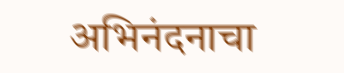अभिनंदनाचा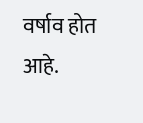वर्षाव होत आहे.